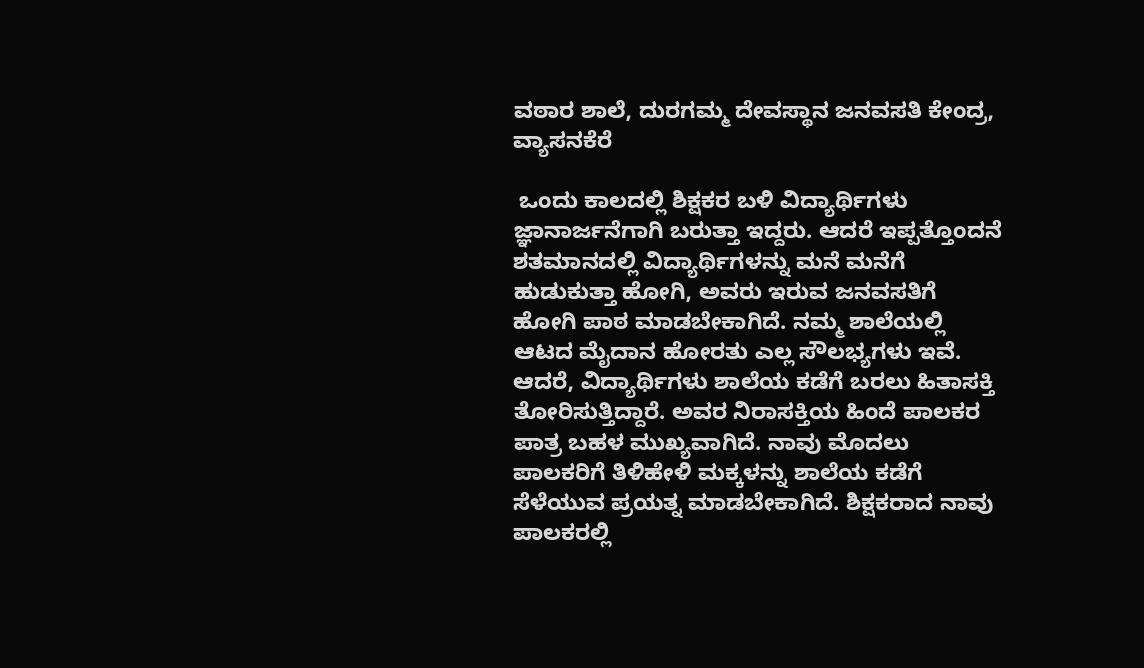ವಠಾರ ಶಾಲೆ, ದುರಗಮ್ಮ ದೇವಸ್ಥಾನ ಜನವಸತಿ ಕೇಂದ್ರ, ವ್ಯಾಸನಕೆರೆ

 ಒಂದು ಕಾಲದಲ್ಲಿ ಶಿಕ್ಷಕರ ಬಳಿ ವಿದ್ಯಾರ್ಥಿಗಳು ಜ್ಞಾನಾರ್ಜನೆಗಾಗಿ ಬರುತ್ತಾ ಇದ್ದರು. ಆದರೆ ಇಪ್ಪತ್ತೊಂದನೆ ಶತಮಾನದಲ್ಲಿ ವಿದ್ಯಾರ್ಥಿಗಳನ್ನು‌ ಮನೆ ಮನೆಗೆ ಹುಡುಕುತ್ತಾ ಹೋಗಿ, ಅವರು ಇರುವ ಜನವಸತಿಗೆ ಹೋಗಿ ಪಾಠ ಮಾಡಬೇಕಾಗಿದೆ. ನಮ್ಮ ಶಾಲೆಯಲ್ಲಿ‌ ಆಟದ ಮೈದಾನ ಹೋರತು ಎಲ್ಲ ಸೌಲಭ್ಯಗಳು ಇವೆ. ಆದರೆ, ವಿದ್ಯಾರ್ಥಿಗಳು ಶಾಲೆಯ ಕಡೆಗೆ ಬರಲು ಹಿತಾಸಕ್ತಿ ತೋರಿಸುತ್ತಿದ್ದಾರೆ. ಅವರ ನಿರಾಸಕ್ತಿಯ ಹಿಂದೆ ಪಾಲಕರ ಪಾತ್ರ ಬಹಳ ಮುಖ್ಯವಾಗಿದೆ. ನಾವು ಮೊದಲು ಪಾಲಕರಿಗೆ ತಿಳಿಹೇಳಿ ಮಕ್ಕಳನ್ನು ಶಾಲೆಯ ಕಡೆಗೆ ಸೆಳೆಯುವ ಪ್ರಯತ್ನ ಮಾಡಬೇಕಾಗಿದೆ. ಶಿಕ್ಷಕರಾದ ನಾವು ಪಾಲಕರಲ್ಲಿ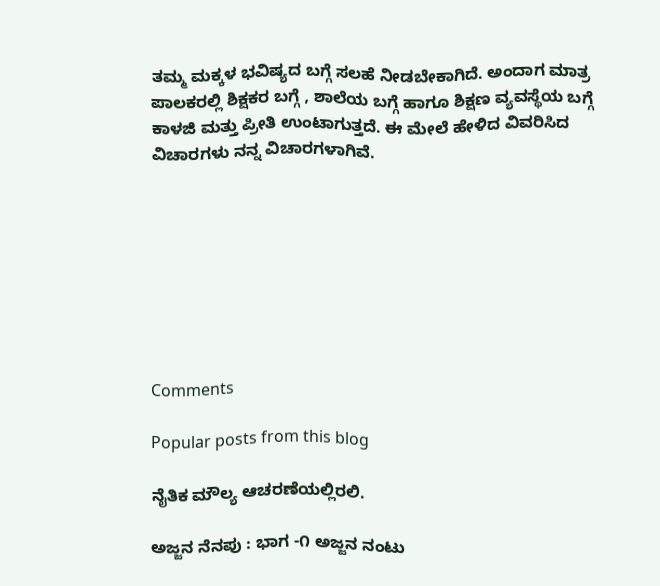ತಮ್ಮ ಮಕ್ಕಳ ಭವಿಷ್ಯದ ಬಗ್ಗೆ ಸಲಹೆ ನೀಡಬೇಕಾಗಿದೆ. ಅಂದಾಗ ಮಾತ್ರ ಪಾಲಕರಲ್ಲಿ ಶಿಕ್ಷಕರ‌ ಬಗ್ಗೆ , ಶಾಲೆಯ ಬಗ್ಗೆ ಹಾಗೂ ಶಿಕ್ಷಣ ವ್ಯವಸ್ಥೆಯ ಬಗ್ಗೆ ಕಾಳಜಿ ಮತ್ತು ಪ್ರೀತಿ ಉಂಟಾಗುತ್ತದೆ. ಈ ಮೇಲೆ ಹೇಳಿದ ವಿವರಿಸಿದ ವಿಚಾರಗಳು ನನ್ನ ವಿಚಾರಗಳಾಗಿವೆ.








Comments

Popular posts from this blog

ನೈತಿಕ ಮೌಲ್ಯ ಆಚರಣೆಯಲ್ಲಿರಲಿ.

ಅಜ್ಜನ ನೆನಪು : ಭಾಗ -೧ ಅಜ್ಜನ ನಂಟು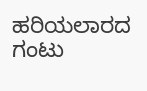ಹರಿಯಲಾರದ ಗಂಟು